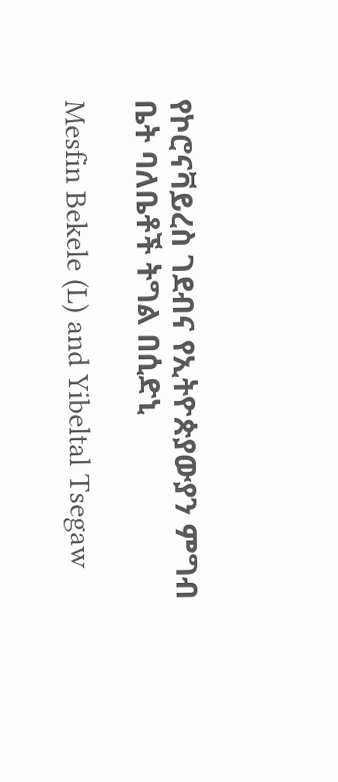የኮሮናቫይረስ ገደብና የኢትዮጵያውያን ምግብ ቤት ባለቤቶች ትግል በሲድኒ

Mesfin Bekele (L) and Yibeltal Tsegaw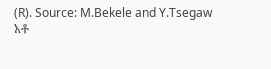(R). Source: M.Bekele and Y.Tsegaw
አቶ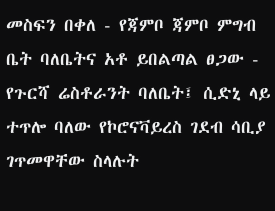መስፍን በቀለ - የጃምቦ ጃምቦ ምግብ ቤት ባለቤትና አቶ ይበልጣል ፀጋው - የጉርሻ ሬስቶራንት ባለቤት፤ ሲድኒ ላይ ተጥሎ ባለው የኮሮናቫይረስ ገደብ ሳቢያ ገጥመዋቸው ስላሉት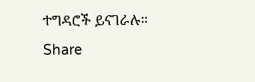ተግዳሮች ይናገራሉ።
Share